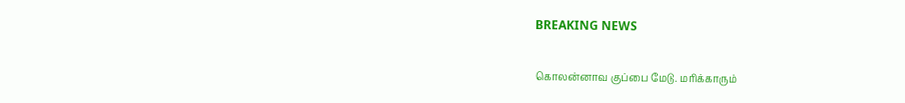BREAKING NEWS

கொலன்னாவ குப்பை மேடு. மரிக்காரும்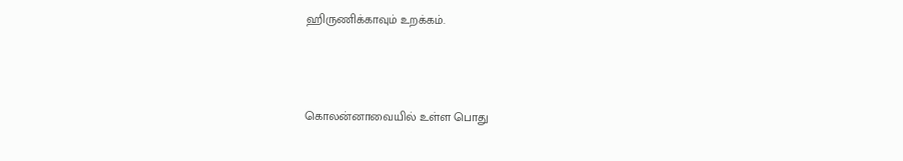ஹிருணிக்காவும் உறக்கம்.




கொலன்னாவையில் உள்ள பொது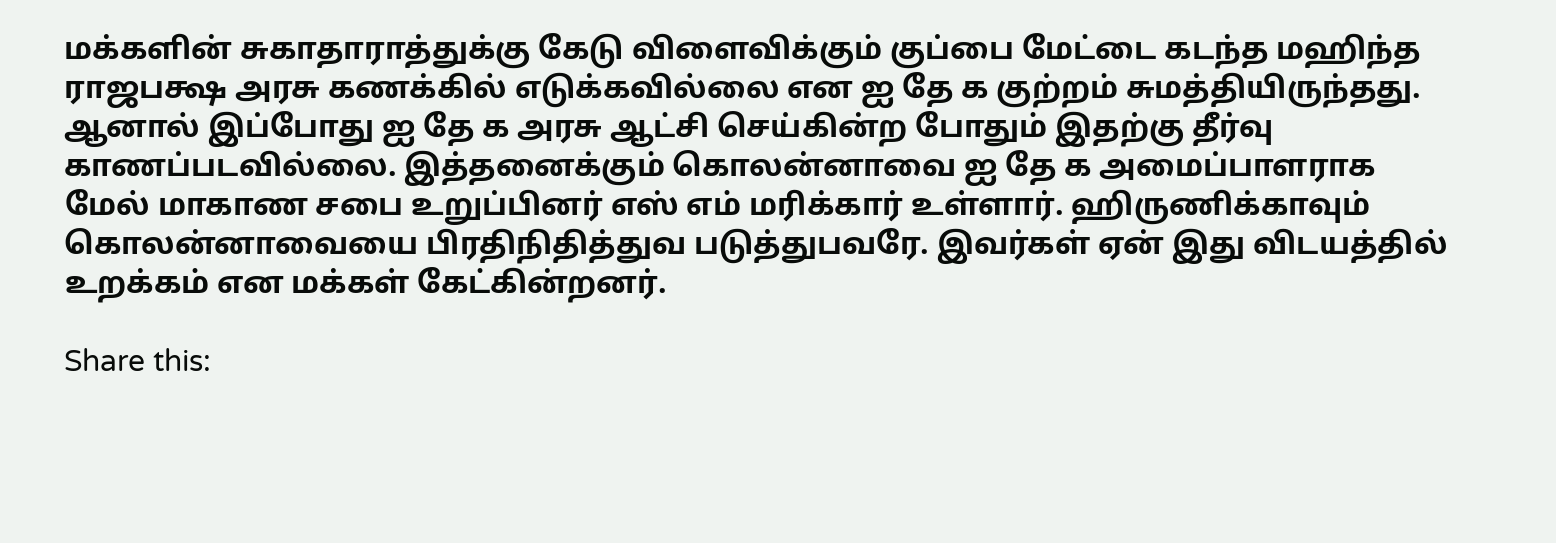மக்களின் சுகாதாராத்துக்கு கேடு விளைவிக்கும் குப்பை மேட்டை கடந்த மஹிந்த ராஜபக்ஷ அரசு கணக்கில் எடுக்கவில்லை என ஐ தே க குற்றம் சுமத்தியிருந்தது. ஆனால் இப்போது ஐ தே க அரசு ஆட்சி செய்கின்ற போதும் இதற்கு தீர்வு காணப்படவில்லை. இத்தனைக்கும் கொலன்னாவை ஐ தே க அமைப்பாளராக மேல் மாகாண சபை உறுப்பினர் எஸ் எம் மரிக்கார் உள்ளார். ஹிருணிக்காவும் கொலன்னாவையை பிரதிநிதித்துவ படுத்துபவரே. இவர்கள் ஏன் இது விடயத்தில் உறக்கம் என மக்கள் கேட்கின்றனர்.

Share this: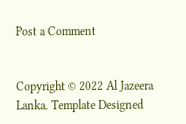Post a Comment


Copyright © 2022 Al Jazeera Lanka. Template Designed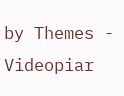by Themes - Videopiar